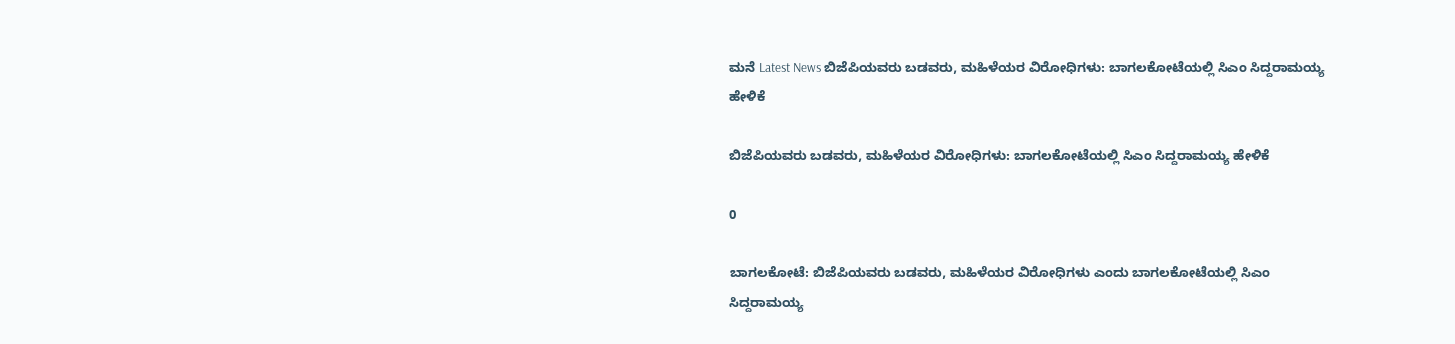ಮನೆ Latest News ಬಿಜೆಪಿಯವರು ಬಡವರು, ಮಹಿಳೆಯರ ವಿರೋಧಿಗಳು: ಬಾಗಲಕೋಟೆಯಲ್ಲಿ ಸಿಎಂ ಸಿದ್ದರಾಮಯ್ಯ ಹೇಳಿಕೆ

ಬಿಜೆಪಿಯವರು ಬಡವರು, ಮಹಿಳೆಯರ ವಿರೋಧಿಗಳು: ಬಾಗಲಕೋಟೆಯಲ್ಲಿ ಸಿಎಂ ಸಿದ್ದರಾಮಯ್ಯ ಹೇಳಿಕೆ

0

ಬಾಗಲಕೋಟೆ: ಬಿಜೆಪಿಯವರು ಬಡವರು, ಮಹಿಳೆಯರ ವಿರೋಧಿಗಳು ಎಂದು ಬಾಗಲಕೋಟೆಯಲ್ಲಿ ಸಿಎಂ ಸಿದ್ದರಾಮಯ್ಯ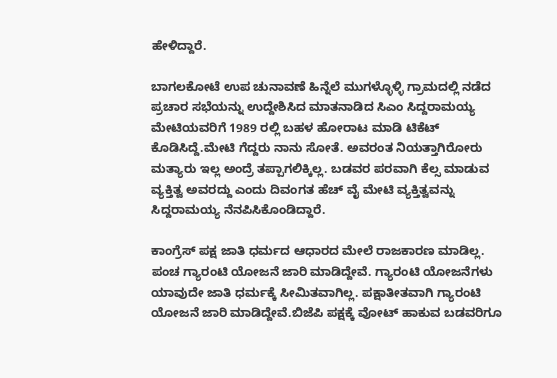ಹೇಳಿದ್ದಾರೆ.

ಬಾಗಲಕೋಟೆ ಉಪ ಚುನಾವಣೆ ಹಿನ್ನೆಲೆ ಮುಗಳ್ಳೊಳ್ಳಿ ಗ್ರಾಮದಲ್ಲಿ ನಡೆದ ಪ್ರಚಾರ ಸಭೆಯನ್ನು ಉದ್ದೇಶಿಸಿದ ಮಾತನಾಡಿದ ಸಿಎಂ ಸಿದ್ದರಾಮಯ್ಯ ಮೇಟಿಯವರಿಗೆ 1989 ರಲ್ಲಿ ಬಹಳ ಹೋರಾಟ ಮಾಡಿ ಟಿಕೆಟ್ ಕೊಡಿಸಿದ್ದೆ.ಮೇಟಿ ಗೆದ್ದರು ನಾನು ಸೋತೆ. ಅವರಂತ ನಿಯತ್ತಾಗಿರೋರು ಮತ್ಯಾರು ಇಲ್ಲ ಅಂದ್ರೆ ತಪ್ಪಾಗಲಿಕ್ಕಿಲ್ಲ. ಬಡವರ ಪರವಾಗಿ ಕೆಲ್ಸ ಮಾಡುವ ವ್ಯಕ್ತಿತ್ವ ಅವರದ್ದು ಎಂದು ದಿವಂಗತ ಹೆಚ್ ವೈ ಮೇಟಿ ವ್ಯಕ್ತಿತ್ವವನ್ನು ಸಿದ್ದರಾಮಯ್ಯ ನೆನಪಿಸಿಕೊಂಡಿದ್ದಾರೆ.

ಕಾಂಗ್ರೆಸ್ ಪಕ್ಷ ಜಾತಿ ಧರ್ಮದ ಆಧಾರದ ಮೇಲೆ ರಾಜಕಾರಣ ಮಾಡಿಲ್ಲ‌‌. ಪಂಚ ಗ್ಯಾರಂಟಿ ಯೋಜನೆ ಜಾರಿ ಮಾಡಿದ್ದೇವೆ. ಗ್ಯಾರಂಟಿ ಯೋಜನೆಗಳು ಯಾವುದೇ ಜಾತಿ ಧರ್ಮಕ್ಕೆ ಸೀಮಿತವಾಗಿಲ್ಲ. ಪಕ್ಷಾತೀತವಾಗಿ ಗ್ಯಾರಂಟಿ ಯೋಜನೆ ಜಾರಿ ಮಾಡಿದ್ದೇವೆ.ಬಿಜೆಪಿ ಪಕ್ಷಕ್ಕೆ ವೋಟ್ ಹಾಕುವ ಬಡವರಿಗೂ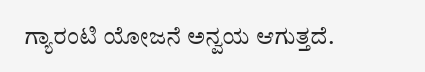ಗ್ಯಾರಂಟಿ ಯೋಜನೆ ಅನ್ವಯ ಆಗುತ್ತದೆ.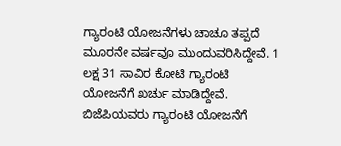ಗ್ಯಾರಂಟಿ ಯೋಜನೆಗಳು ಚಾಚೂ ತಪ್ಪದೆ ಮೂರನೇ ವರ್ಷವೂ ಮುಂದುವರಿಸಿದ್ದೇವೆ. 1 ಲಕ್ಷ 31 ಸಾವಿರ ಕೋಟಿ ಗ್ಯಾರಂಟಿ ಯೋಜನೆಗೆ ಖರ್ಚು ಮಾಡಿದ್ದೇವೆ. ಬಿಜೆಪಿಯವರು ಗ್ಯಾರಂಟಿ ಯೋಜನೆಗೆ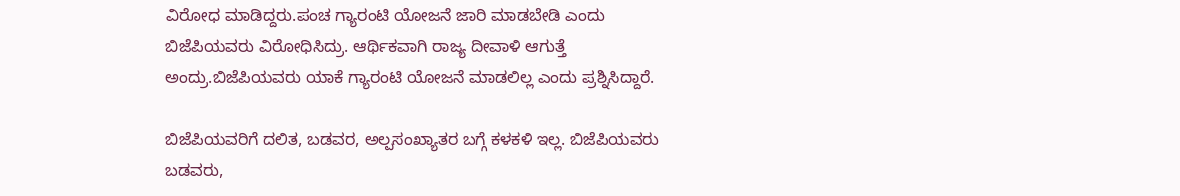ವಿರೋಧ ಮಾಡಿದ್ದರು.ಪಂಚ ಗ್ಯಾರಂಟಿ ಯೋಜನೆ ಜಾರಿ ಮಾಡಬೇಡಿ ಎಂದು ಬಿಜೆಪಿಯವರು ವಿರೋಧಿಸಿದ್ರು. ಆರ್ಥಿಕವಾಗಿ ರಾಜ್ಯ ದೀವಾಳಿ ಆಗುತ್ತೆ ಅಂದ್ರು.ಬಿಜೆಪಿಯವರು ಯಾಕೆ ಗ್ಯಾರಂಟಿ ಯೋಜನೆ ಮಾಡಲಿಲ್ಲ ಎಂದು ಪ್ರಶ್ನಿಸಿದ್ದಾರೆ.

ಬಿಜೆಪಿಯವರಿಗೆ ದಲಿತ, ಬಡವರ, ಅಲ್ಪಸಂಖ್ಯಾತರ ಬಗ್ಗೆ ಕಳಕಳಿ ಇಲ್ಲ. ಬಿಜೆಪಿಯವರು ಬಡವರು,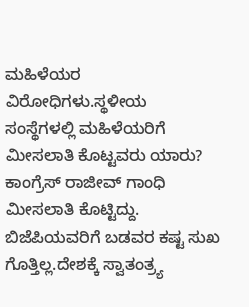ಮಹಿಳೆಯರ ವಿರೋಧಿಗಳು.ಸ್ಥಳೀಯ ಸಂಸ್ಥೆಗಳಲ್ಲಿ ಮಹಿಳೆಯರಿಗೆ ಮೀಸಲಾತಿ ಕೊಟ್ಟವರು ಯಾರು? ಕಾಂಗ್ರೆಸ್ ರಾಜೀವ್ ಗಾಂಧಿ ಮೀಸಲಾತಿ ಕೊಟ್ಟಿದ್ದು. ಬಿಜೆಪಿಯವರಿಗೆ ಬಡವರ ಕಷ್ಟ ಸುಖ ಗೊತ್ತಿಲ್ಲ.ದೇಶಕ್ಕೆ ಸ್ವಾತಂತ್ರ್ಯ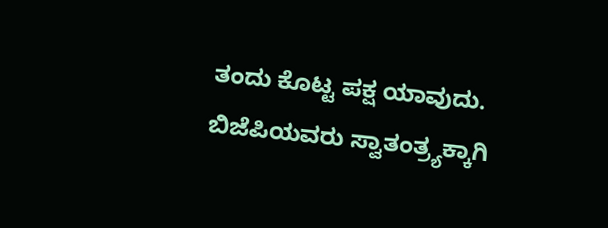ತಂದು ಕೊಟ್ಟ ಪಕ್ಷ ಯಾವುದು‌. ಬಿಜೆಪಿಯವರು ಸ್ವಾತಂತ್ರ್ಯಕ್ಕಾಗಿ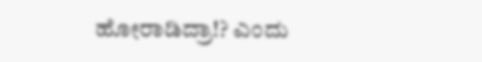ಹೋರಾಡಿದ್ರಾ!? ಎಂದು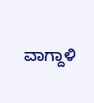ವಾಗ್ದಾಳಿ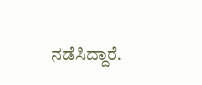ನಡೆಸಿದ್ದಾರೆ.